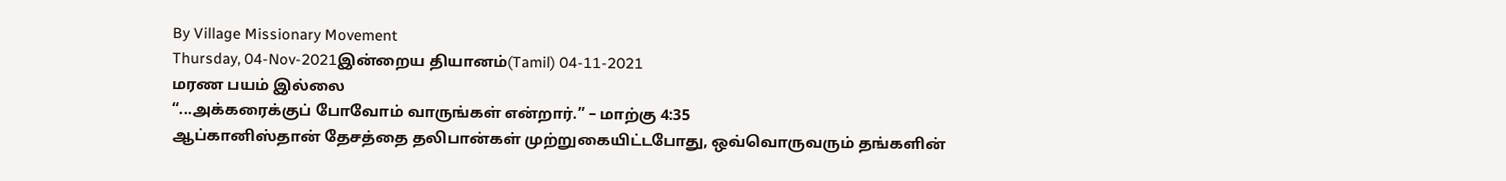By Village Missionary Movement
Thursday, 04-Nov-2021இன்றைய தியானம்(Tamil) 04-11-2021
மரண பயம் இல்லை
“...அக்கரைக்குப் போவோம் வாருங்கள் என்றார்.” – மாற்கு 4:35
ஆப்கானிஸ்தான் தேசத்தை தலிபான்கள் முற்றுகையிட்டபோது, ஒவ்வொருவரும் தங்களின்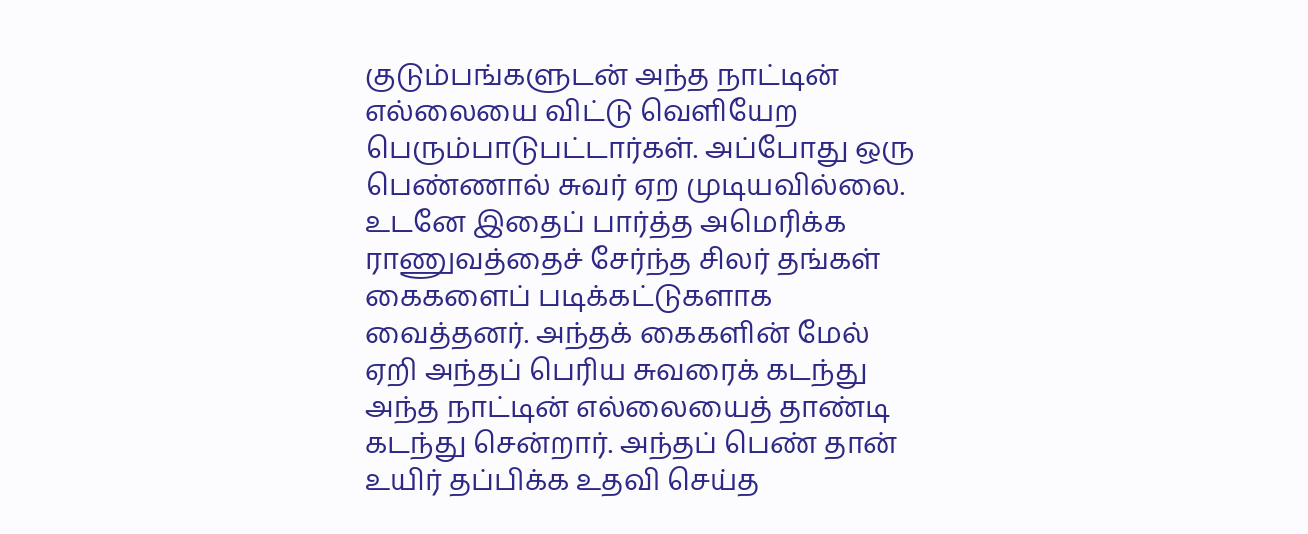குடும்பங்களுடன் அந்த நாட்டின் எல்லையை விட்டு வெளியேற பெரும்பாடுபட்டார்கள். அப்போது ஒரு பெண்ணால் சுவர் ஏற முடியவில்லை. உடனே இதைப் பார்த்த அமெரிக்க ராணுவத்தைச் சேர்ந்த சிலர் தங்கள் கைகளைப் படிக்கட்டுகளாக வைத்தனர். அந்தக் கைகளின் மேல் ஏறி அந்தப் பெரிய சுவரைக் கடந்து அந்த நாட்டின் எல்லையைத் தாண்டி கடந்து சென்றார். அந்தப் பெண் தான் உயிர் தப்பிக்க உதவி செய்த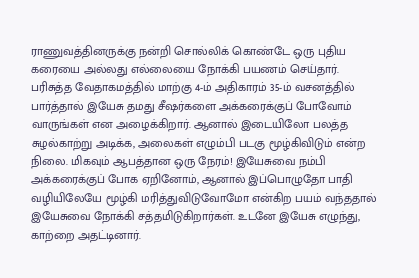ராணுவத்தினருக்கு நன்றி சொல்லிக் கொண்டே ஒரு புதிய கரையை அல்லது எல்லையை நோக்கி பயணம் செய்தார்.
பரிசுத்த வேதாகமத்தில் மாற்கு 4-ம் அதிகாரம் 35-ம் வசனத்தில் பார்த்தால் இயேசு தமது சீஷர்களை அக்கரைக்குப் போவோம் வாருங்கள் என அழைக்கிறார். ஆனால் இடையிலோ பலத்த சுழல்காற்று அடிக்க, அலைகள் எழும்பி படகு மூழ்கிவிடும் என்ற நிலை. மிகவும் ஆபத்தான ஒரு நேரம்! இயேசுவை நம்பி அக்கரைக்குப் போக ஏறினோம், ஆனால் இப்பொழுதோ பாதி வழியிலேயே மூழ்கி மரித்துவிடுவோமோ என்கிற பயம் வந்ததால் இயேசுவை நோக்கி சத்தமிடுகிறார்கள். உடனே இயேசு எழுந்து, காற்றை அதட்டினார்.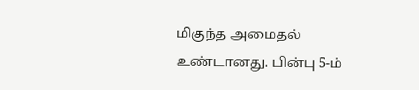மிகுந்த அமைதல் உண்டானது. பின்பு 5-ம்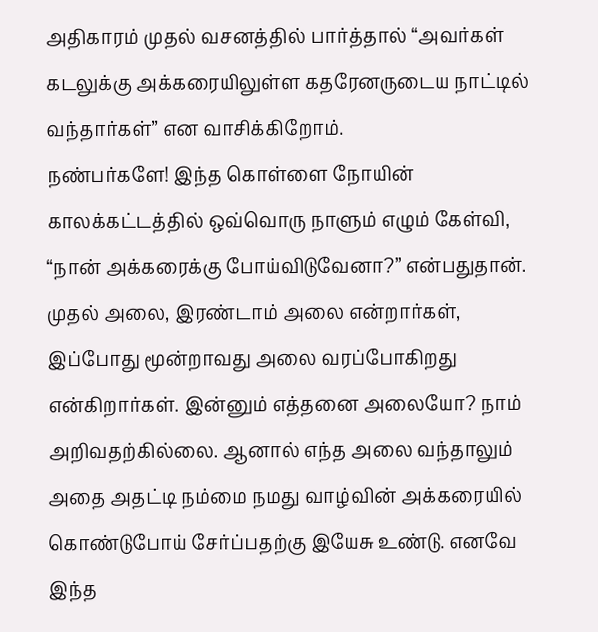அதிகாரம் முதல் வசனத்தில் பார்த்தால் “அவர்கள் கடலுக்கு அக்கரையிலுள்ள கதரேனருடைய நாட்டில் வந்தார்கள்” என வாசிக்கிறோம்.
நண்பர்களே! இந்த கொள்ளை நோயின் காலக்கட்டத்தில் ஒவ்வொரு நாளும் எழும் கேள்வி, “நான் அக்கரைக்கு போய்விடுவேனா?” என்பதுதான். முதல் அலை, இரண்டாம் அலை என்றார்கள், இப்போது மூன்றாவது அலை வரப்போகிறது என்கிறார்கள். இன்னும் எத்தனை அலையோ? நாம் அறிவதற்கில்லை. ஆனால் எந்த அலை வந்தாலும் அதை அதட்டி நம்மை நமது வாழ்வின் அக்கரையில் கொண்டுபோய் சேர்ப்பதற்கு இயேசு உண்டு. எனவே இந்த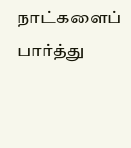நாட்களைப் பார்த்து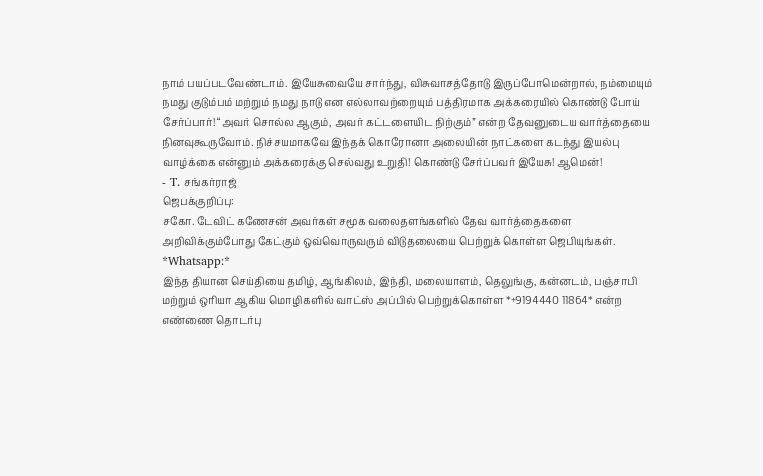நாம் பயப்படவேண்டாம். இயேசுவையே சார்ந்து, விசுவாசத்தோடு இருப்போமென்றால், நம்மையும் நமது குடும்பம் மற்றும் நமது நாடு என எல்லாவற்றையும் பத்திரமாக அக்கரையில் கொண்டு போய் சேர்ப்பார்! “அவர் சொல்ல ஆகும், அவர் கட்டளையிட நிற்கும்” என்ற தேவனுடைய வார்த்தையை நினவுகூருவோம். நிச்சயமாகவே இந்தக் கொரோனா அலையின் நாட்களை கடந்து இயல்பு வாழ்க்கை என்னும் அக்கரைக்கு செல்வது உறுதி! கொண்டு சேர்ப்பவர் இயேசு! ஆமென்!
- T. சங்கர்ராஜ்
ஜெபக்குறிப்பு:
சகோ. டேவிட் கணேசன் அவர்கள் சமூக வலைதளங்களில் தேவ வார்த்தைகளை அறிவிக்கும்போது கேட்கும் ஒவ்வொருவரும் விடுதலையை பெற்றுக் கொள்ள ஜெபியுங்கள்.
*Whatsapp:*
இந்த தியான செய்தியை தமிழ், ஆங்கிலம், இந்தி, மலையாளம், தெலுங்கு, கன்னடம், பஞ்சாபி மற்றும் ஒரியா ஆகிய மொழிகளில் வாட்ஸ் அப்பில் பெற்றுக்கொள்ள *+9194440 11864* என்ற எண்ணை தொடர்பு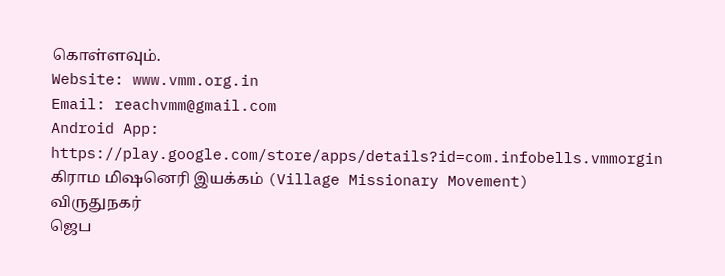கொள்ளவும்.
Website: www.vmm.org.in
Email: reachvmm@gmail.com
Android App: https://play.google.com/store/apps/details?id=com.infobells.vmmorgin
கிராம மிஷனெரி இயக்கம் (Village Missionary Movement)
விருதுநகர்
ஜெப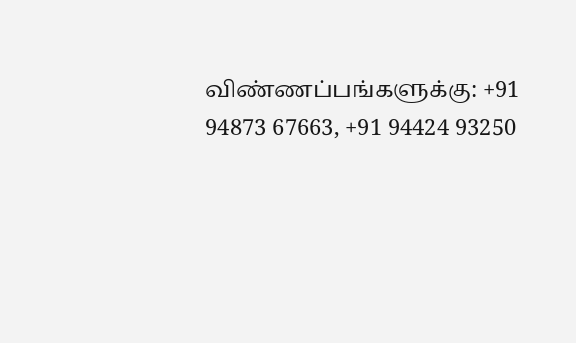விண்ணப்பங்களுக்கு: +91 94873 67663, +91 94424 93250